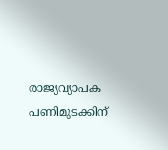രാജ്യവ്യാപക പണിമുടക്കിന്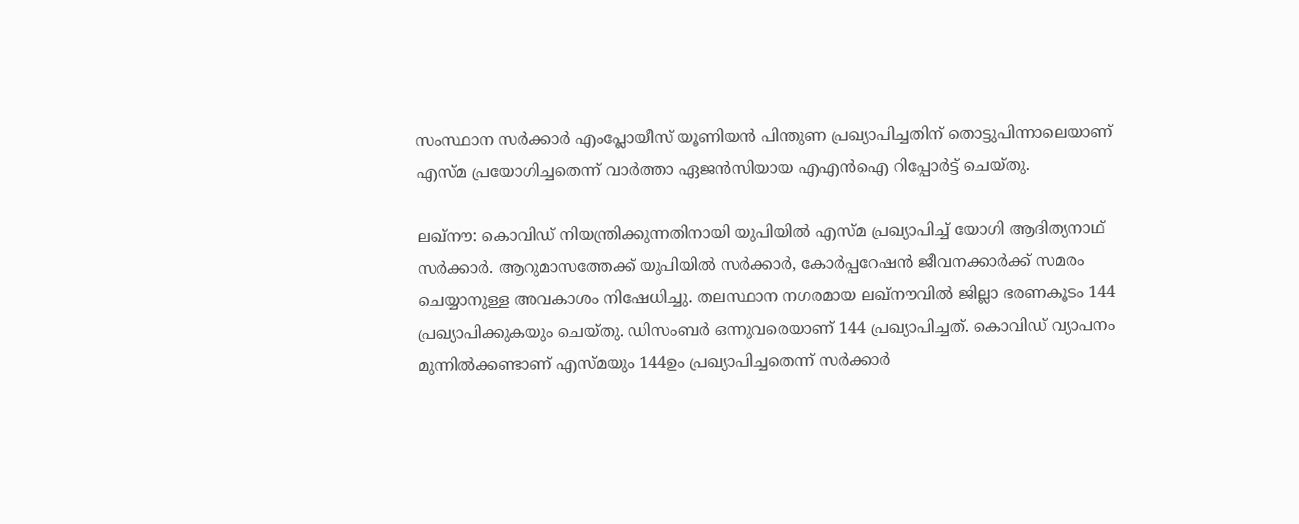സംസ്ഥാന സര്‍ക്കാര്‍ എംപ്ലോയീസ് യൂണിയന്‍ പിന്തുണ പ്രഖ്യാപിച്ചതിന് തൊട്ടുപിന്നാലെയാണ് എസ്മ പ്രയോഗിച്ചതെന്ന് വാര്‍ത്താ ഏജന്‍സിയായ എഎന്‍ഐ റിപ്പോര്‍ട്ട് ചെയ്തു.

ലഖ്‌നൗ: കൊവിഡ് നിയന്ത്രിക്കുന്നതിനായി യുപിയില്‍ എസ്മ പ്രഖ്യാപിച്ച് യോഗി ആദിത്യനാഥ് സര്‍ക്കാര്‍. ആറുമാസത്തേക്ക് യുപിയില്‍ സര്‍ക്കാര്‍, കോര്‍പ്പറേഷന്‍ ജീവനക്കാര്‍ക്ക് സമരം ചെയ്യാനുള്ള അവകാശം നിഷേധിച്ചു. തലസ്ഥാന നഗരമായ ലഖ്‌നൗവില്‍ ജില്ലാ ഭരണകൂടം 144 പ്രഖ്യാപിക്കുകയും ചെയ്തു. ഡിസംബര്‍ ഒന്നുവരെയാണ് 144 പ്രഖ്യാപിച്ചത്. കൊവിഡ് വ്യാപനം മുന്നില്‍ക്കണ്ടാണ് എസ്മയും 144ഉം പ്രഖ്യാപിച്ചതെന്ന് സര്‍ക്കാര്‍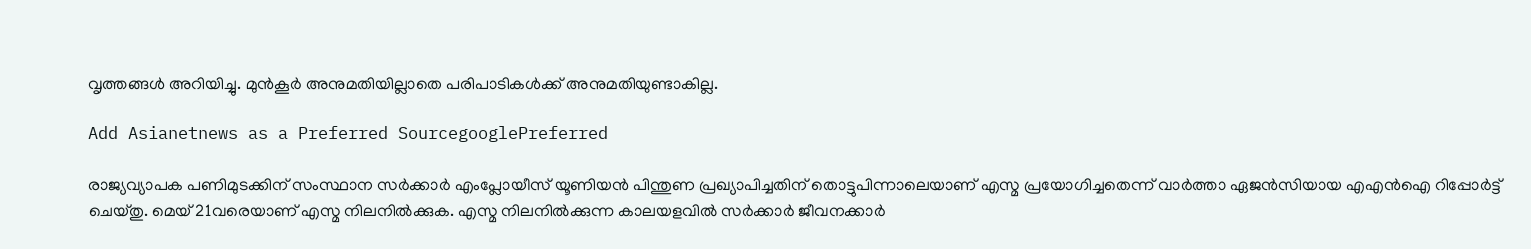വൃത്തങ്ങള്‍ അറിയിച്ചു. മുന്‍കൂര്‍ അനുമതിയില്ലാതെ പരിപാടികള്‍ക്ക് അനുമതിയുണ്ടാകില്ല.

Add Asianetnews as a Preferred SourcegooglePreferred

രാജ്യവ്യാപക പണിമുടക്കിന് സംസ്ഥാന സര്‍ക്കാര്‍ എംപ്ലോയീസ് യൂണിയന്‍ പിന്തുണ പ്രഖ്യാപിച്ചതിന് തൊട്ടുപിന്നാലെയാണ് എസ്മ പ്രയോഗിച്ചതെന്ന് വാര്‍ത്താ ഏജന്‍സിയായ എഎന്‍ഐ റിപ്പോര്‍ട്ട് ചെയ്തു. മെയ് 21വരെയാണ് എസ്മ നിലനില്‍ക്കുക. എസ്മ നിലനില്‍ക്കുന്ന കാലയളവില്‍ സര്‍ക്കാര്‍ ജീവനക്കാര്‍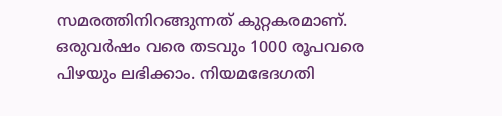സമരത്തിനിറങ്ങുന്നത് കുറ്റകരമാണ്. ഒരുവര്‍ഷം വരെ തടവും 1000 രൂപവരെ പിഴയും ലഭിക്കാം. നിയമഭേദഗതി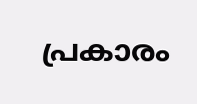പ്രകാരം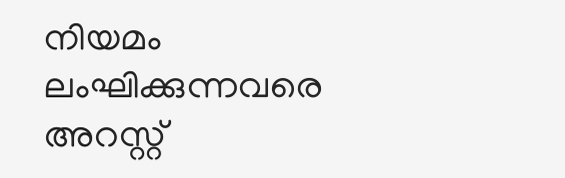നിയമം ലംഘിക്കുന്നവരെ അറസ്റ്റ്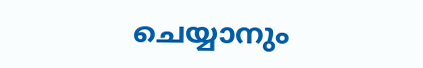ചെയ്യാനും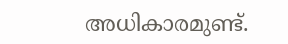അധികാരമുണ്ട്.